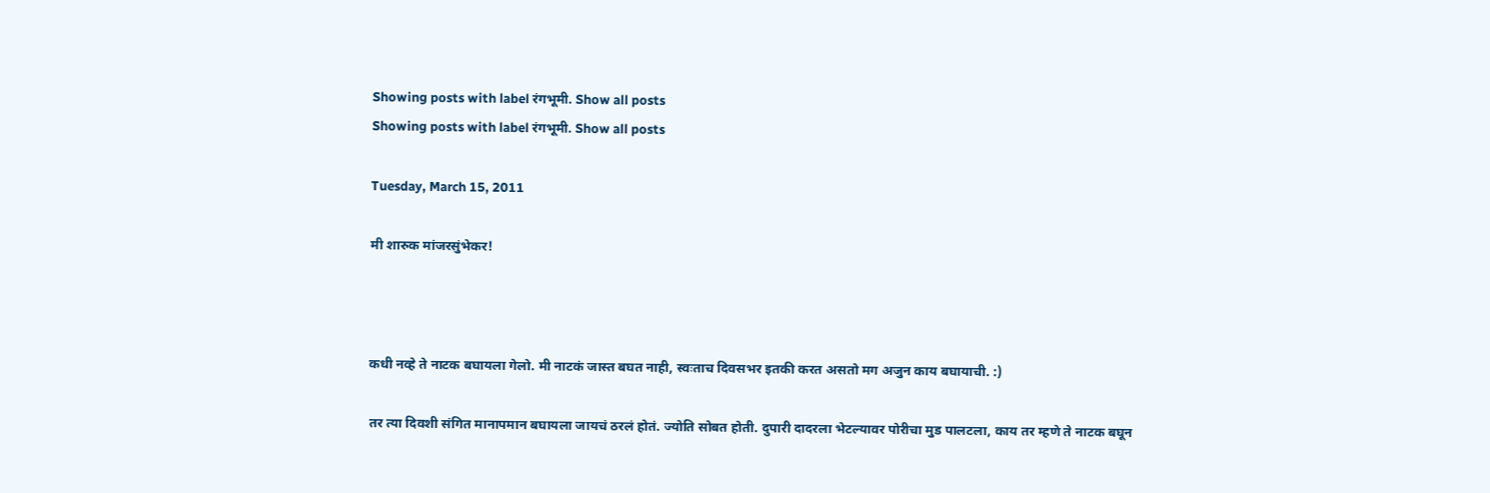Showing posts with label रंगभूमी. Show all posts
Showing posts with label रंगभूमी. Show all posts

Tuesday, March 15, 2011

मी शारुक मांजरसुंभेकर!



कधी नव्हे ते नाटक बघायला गेलो. मी नाटकं जास्त बघत नाही, स्वःताच दिवसभर इतकी करत असतो मग अजुन काय बघायाची. :)

तर त्या दिवशी संगित मानापमान बघायला जायचं ठरलं होतं. ज्योति सोबत होती. दुपारी दादरला भेटल्यावर पोरीचा मुड पालटला, काय तर म्हणे ते नाटक बघून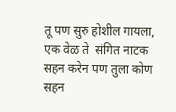तू पण सुरु होशील गायला, एक वेळ ते  संगित नाटक सहन करेन पण तुला कोण सहन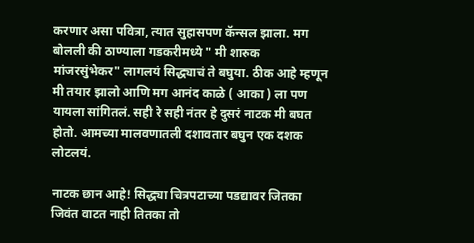करणार असा पवित्रा, त्यात सुहासपण कॅन्सल झाला. मग बोलली की ठाण्याला गडकरीमध्ये " मी शारुक मांजरसुंभेकर" लागलयं सिद्ध्याचं ते बघुया. ठीक आहे म्हणून मी तयार झालो आणि मग आनंद काळे ( आका ) ला पण यायला सांगितलं. सही रे सही नंतर हे दुसरं नाटक मी बघत होतो. आमच्या मालवणातली दशावतार बघुन एक दशक लोटलयं.

नाटक छान आहे! सिद्ध्या चित्रपटाच्या पडद्यावर जितका जिवंत वाटत नाही तितका तो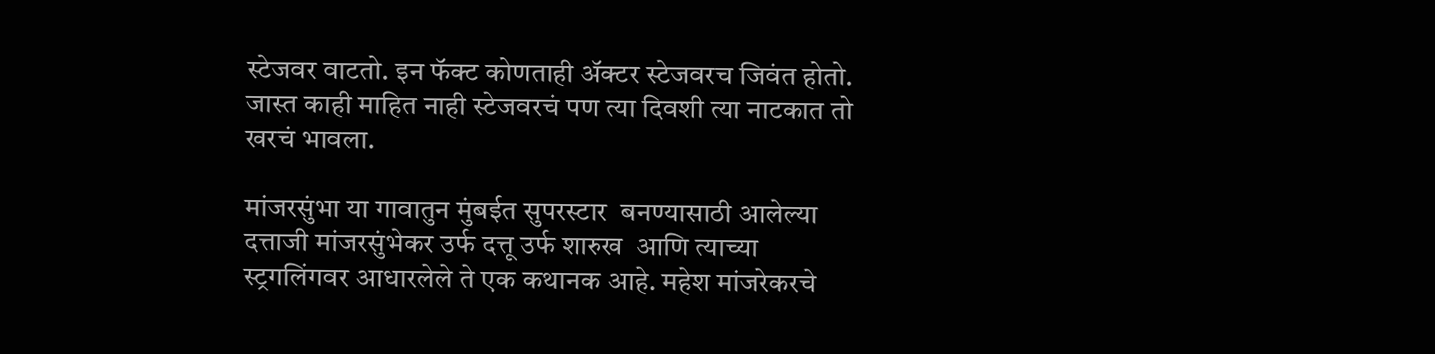स्टेजवर वाटतो. इन फॅक्ट कोणताही अ‍ॅक्टर स्टेजवरच जिवंत होतो. जास्त काही माहित नाही स्टेजवरचं पण त्या दिवशी त्या नाटकात तो खरचं भावला.

मांजरसुंभा या गावातुन मुंबईत सुपरस्टार  बनण्यासाठी आलेल्या दत्ताजी मांजरसुंभेकर उर्फ दत्तू उर्फ शारुख  आणि त्याच्या स्ट्रगलिंगवर आधारलेले ते एक कथानक आहे. महेश मांजरेकरचे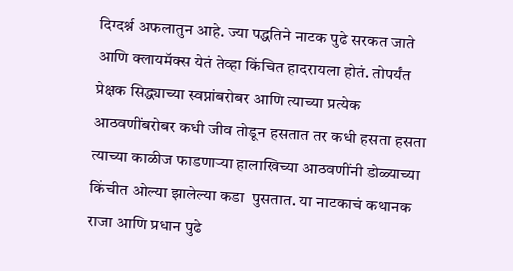दिग्दर्श्न अफलातुन आहे. ज्या पद्धतिने नाटक पुढे सरकत जाते आणि क्लायमॅक्स येतं तेव्हा किंचित हादरायला होतं. तोपर्यंत प्रेक्षक सिद्ध्याच्या स्वप्नांबरोबर आणि त्याच्या प्रत्येक आठवणींबरोबर कधी जीव तोडून हसतात तर कधी हसता हसता त्याच्या काळीज फाडणार्‍या हालाखिच्या आठवणींनी डोळ्याच्या किंचीत ओल्या झालेल्या कडा  पुसतात. या नाटकाचं कथानक राजा आणि प्रधान पुढे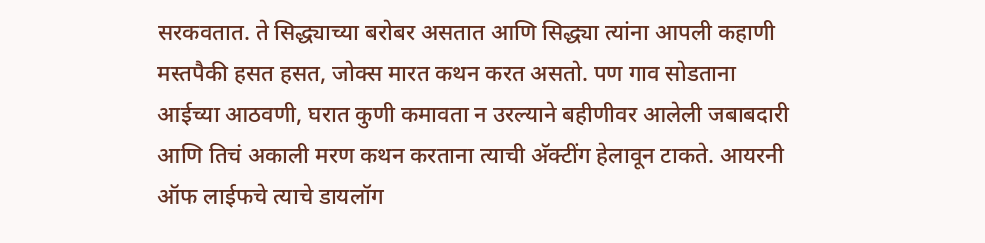सरकवतात. ते सिद्ध्याच्या बरोबर असतात आणि सिद्ध्या त्यांना आपली कहाणी मस्तपैकी हसत हसत, जोक्स मारत कथन करत असतो. पण गाव सोडताना आईच्या आठवणी, घरात कुणी कमावता न उरल्याने बहीणीवर आलेली जबाबदारी आणि तिचं अकाली मरण कथन करताना त्याची अ‍ॅक्टींग हेलावून टाकते. आयरनी ऑफ लाईफचे त्याचे डायलॉग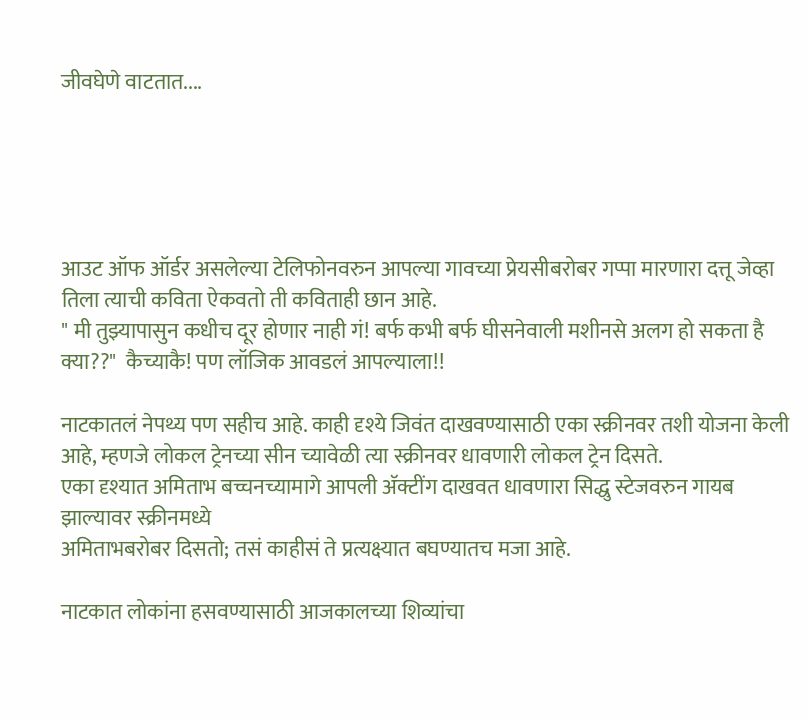जीवघेणे वाटतात....





आउट ऑफ ऑर्डर असलेल्या टेलिफोनवरुन आपल्या गावच्या प्रेयसीबरोबर गप्पा मारणारा दत्तू जेव्हा तिला त्याची कविता ऐकवतो ती कविताही छान आहे.
" मी तुझ्यापासुन कधीच दूर होणार नाही गं! बर्फ कभी बर्फ घीसनेवाली मशीनसे अलग हो सकता है क्या??"  कैच्याकै! पण लॉजिक आवडलं आपल्याला!!

नाटकातलं नेपथ्य पण सहीच आहे. काही दृश्ये जिवंत दाखवण्यासाठी एका स्क्रीनवर तशी योजना केली आहे, म्हणजे लोकल ट्रेनच्या सीन च्यावेळी त्या स्क्रीनवर धावणारी लोकल ट्रेन दिसते.
एका दृश्यात अमिताभ बच्चनच्यामागे आपली अ‍ॅक्टींग दाखवत धावणारा सिद्धु स्टेजवरुन गायब झाल्यावर स्क्रीनमध्ये
अमिताभबरोबर दिसतो; तसं काहीसं ते प्रत्यक्ष्यात बघण्यातच मजा आहे.

नाटकात लोकांना हसवण्यासाठी आजकालच्या शिव्यांचा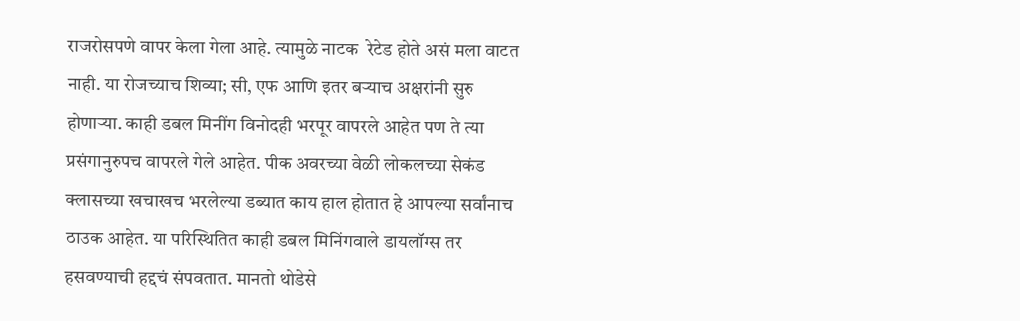राजरोसपणे वापर केला गेला आहे. त्यामुळे नाटक  रेटेड होते असं मला वाटत नाही. या रोजच्याच शिव्या; सी, एफ आणि इतर बर्‍याच अक्षरांनी सुरु होणार्‍या. काही डबल मिनींग विनोदही भरपूर वापरले आहेत पण ते त्या प्रसंगानुरुपच वापरले गेले आहेत. पीक अवरच्या वेळी लोकलच्या सेकंड क्लासच्या खचाखच भरलेल्या डब्यात काय हाल होतात हे आपल्या सर्वांनाच ठाउक आहेत. या परिस्थितित काही डबल मिनिंगवाले डायलॉग्स तर हसवण्याची हद्दचं संपवतात. मानतो थोडेसे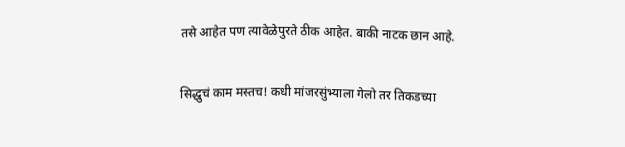तसे आहेत पण त्यावेळेपुरते ठीक आहेत. बाकी नाटक छान आहे.

सिद्धुचं काम मस्तच! कधी मांजरसुंभ्याला गेलो तर तिकडच्या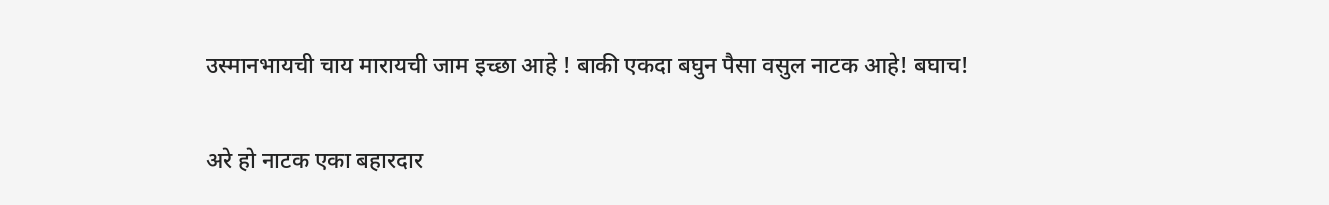उस्मानभायची चाय मारायची जाम इच्छा आहे ! बाकी एकदा बघुन पैसा वसुल नाटक आहे! बघाच!

अरे हो नाटक एका बहारदार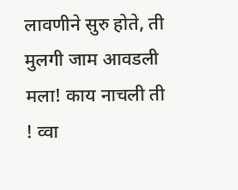लावणीने सुरु होते, ती मुलगी जाम आवडली मला! काय नाचली ती ! व्वा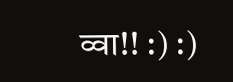व्वा!! :) :)